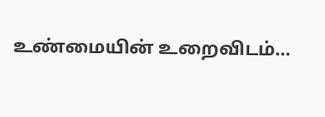உண்மையின் உறைவிடம்…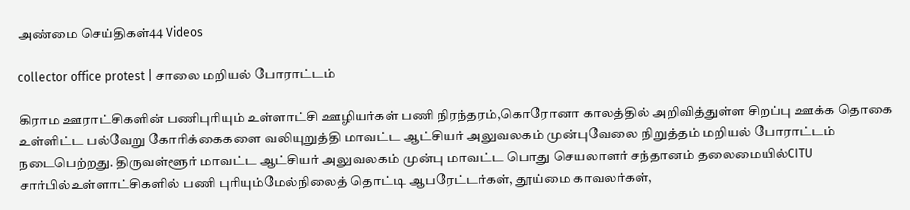அண்மை செய்திகள்44 Videos

collector office protest | சாலை மறியல் போராட்டம்

கிராம ஊராட்சிகளின் பணிபுரியும் உள்ளாட்சி ஊழியர்கள் பணி நிரந்தரம்,கொரோனா காலத்தில் அறிவித்துள்ள சிறப்பு ஊக்க தொகை உள்ளிட்ட பல்வேறு கோரிக்கைகளை வலியுறுத்தி மாவட்ட ஆட்சியர் அலுவலகம் முன்புவேலை நிறுத்தம் மறியல் போராட்டம் நடைபெற்றது. திருவள்ளூர் மாவட்ட ஆட்சியர் அலுவலகம் முன்பு ‌மாவட்ட பொது செயலாளர் சந்தானம் தலைமையில்CITU சார்பில்உள்ளாட்சிகளில் பணி புரியும்மேல்நிலைத் தொட்டி ஆபரேட்டர்கள், தூய்மை காவலர்கள்,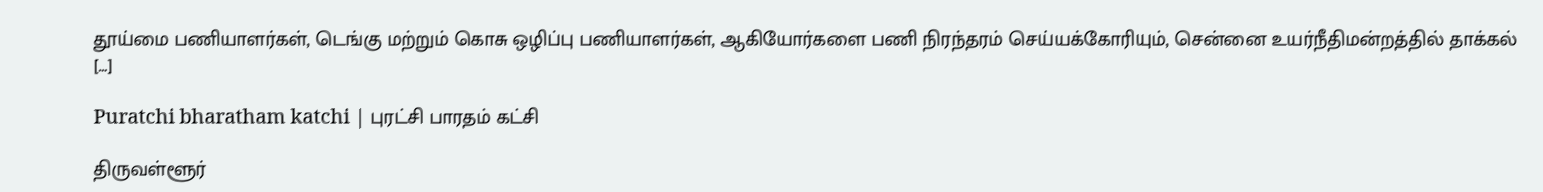தூய்மை பணியாளர்கள், டெங்கு மற்றும் கொசு ஒழிப்பு பணியாளர்கள், ஆகியோர்களை பணி நிரந்தரம் செய்யக்கோரியும், சென்னை உயர்நீதிமன்றத்தில் தாக்கல் […]

Puratchi bharatham katchi | புரட்சி பாரதம் கட்சி

திருவள்ளூர்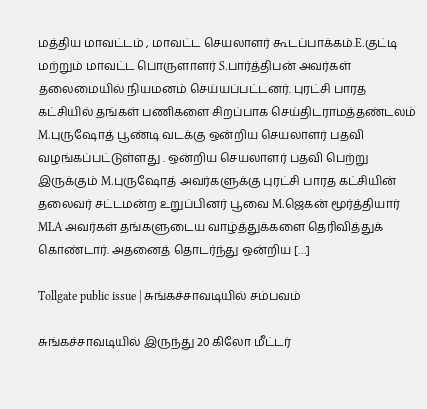மத்திய மாவட்டம் , மாவட்ட செயலாளர் கூடப்பாக்கம்.E.குட்டி மற்றும் மாவட்ட பொருளாளர் S.பார்த்திபன் அவர்கள் தலைமையில் நியமனம் செய்யப்பட்டனர். புரட்சி பாரத கட்சியில் தங்கள் பணிகளை சிறப்பாக செய்திடராமத்தண்டலம் M.புருஷோத் பூண்டி வடக்கு ஒன்றிய செயலாளர் பதவி வழங்கப்பட்டுள்ளது . ஒன்றிய செயலாளர் பதவி பெற்று இருக்கும் M.புருஷோத் அவர்களுக்கு புரட்சி பாரத கட்சியின் தலைவர் சட்டமன்ற உறுப்பினர் பூவை M.ஜெகன் மூர்த்தியார் MLA அவர்கள் தங்களுடைய வாழ்த்துக்களை தெரிவித்துக் கொண்டார். அதனைத் தொடர்ந்து ஒன்றிய […]

Tollgate public issue | சுங்கச்சாவடியில் சம்பவம்

சுங்கச்சாவடியில் இருந்து 20 கிலோ மீட்டர்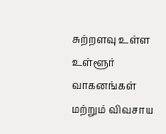சுற்றளவு உள்ள உள்ளூர் வாகனங்கள் மற்றும் விவசாய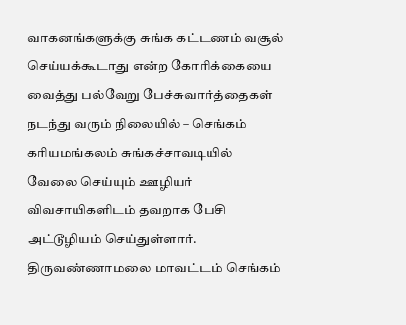வாகனங்களுக்கு சுங்க கட்டணம் வசூல் செய்யக்கூடாது என்ற கோரிக்கையை வைத்து பல்வேறு பேச்சுவார்த்தைகள் நடந்து வரும் நிலையில் – செங்கம் கரியமங்கலம் சுங்கச்சாவடியில் வேலை செய்யும் ஊழியர் விவசாயிகளிடம் தவறாக பேசி அட்டூழியம் செய்துள்ளார். திருவண்ணாமலை மாவட்டம் செங்கம்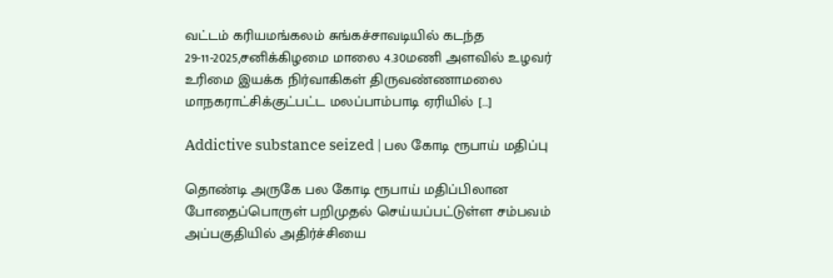வட்டம் கரியமங்கலம் சுங்கச்சாவடியில் கடந்த 29-11-2025,சனிக்கிழமை மாலை 4.30மணி அளவில் உழவர் உரிமை இயக்க நிர்வாகிகள் திருவண்ணாமலை மாநகராட்சிக்குட்பட்ட மலப்பாம்பாடி ஏரியில் […]

Addictive substance seized | பல கோடி ரூபாய் மதிப்பு

தொண்டி அருகே பல கோடி ரூபாய் மதிப்பிலான போதைப்பொருள் பறிமுதல் செய்யப்பட்டுள்ள சம்பவம் அப்பகுதியில் அதிர்ச்சியை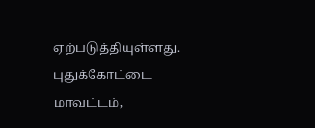ஏற்படுத்தியுள்ளது. புதுக்கோட்டை மாவட்டம்,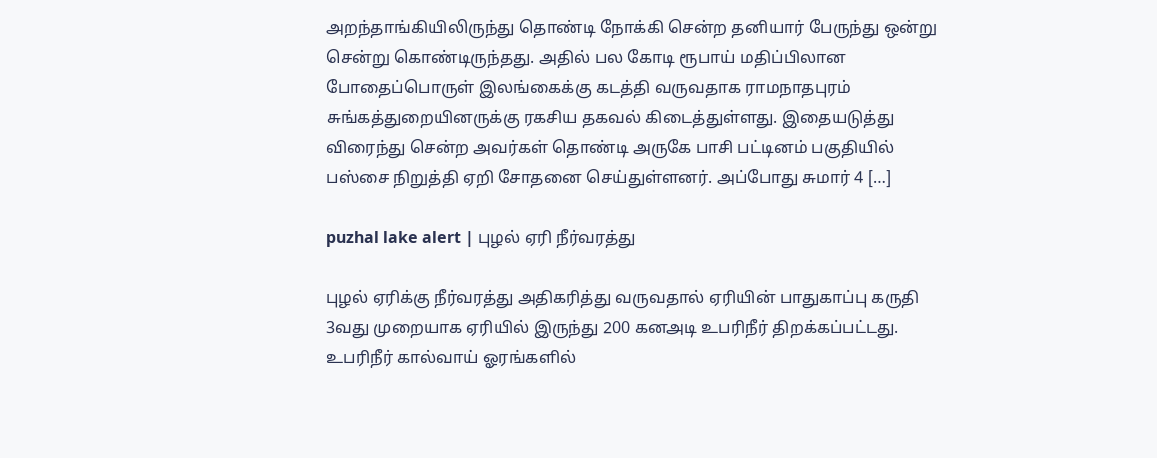அறந்தாங்கியிலிருந்து தொண்டி நோக்கி சென்ற தனியார் பேருந்து ஒன்று சென்று கொண்டிருந்தது. அதில் பல கோடி ரூபாய் மதிப்பிலான போதைப்பொருள் இலங்கைக்கு கடத்தி வருவதாக ராமநாதபுரம் சுங்கத்துறையினருக்கு ரகசிய தகவல் கிடைத்துள்ளது. இதையடுத்து விரைந்து சென்ற அவர்கள் தொண்டி அருகே பாசி பட்டினம் பகுதியில் பஸ்சை நிறுத்தி ஏறி சோதனை செய்துள்ளனர். அப்போது சுமார் 4 […]

puzhal lake alert | புழல் ஏரி நீர்வரத்து

புழல் ஏரிக்கு நீர்வரத்து அதிகரித்து வருவதால் ஏரியின் பாதுகாப்பு கருதி 3வது முறையாக ஏரியில் இருந்து 200 கனஅடி உபரிநீர் திறக்கப்பட்டது. உபரிநீர் கால்வாய் ஓரங்களில்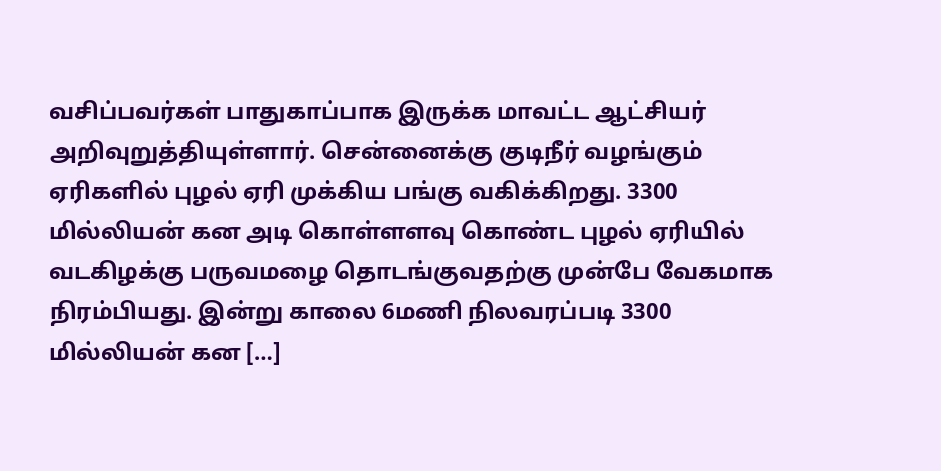வசிப்பவர்கள் பாதுகாப்பாக இருக்க மாவட்ட ஆட்சியர் அறிவுறுத்தியுள்ளார். சென்னைக்கு குடிநீர் வழங்கும் ஏரிகளில் புழல் ஏரி முக்கிய பங்கு வகிக்கிறது. 3300 மில்லியன் கன அடி கொள்ளளவு கொண்ட புழல் ஏரியில் வடகிழக்கு பருவமழை தொடங்குவதற்கு முன்பே வேகமாக நிரம்பியது. இன்று காலை 6மணி நிலவரப்படி 3300 மில்லியன் கன […]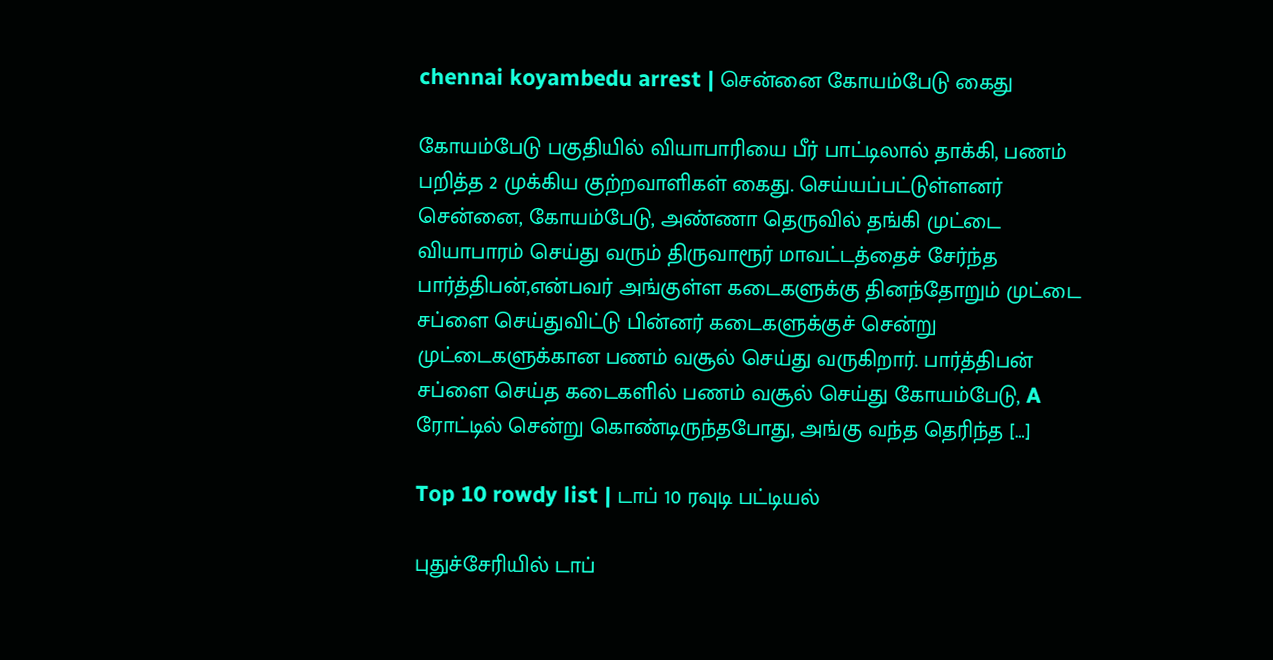chennai koyambedu arrest | சென்னை கோயம்பேடு கைது

கோயம்பேடு பகுதியில் வியாபாரியை பீர் பாட்டிலால் தாக்கி, பணம் பறித்த 2 முக்கிய குற்றவாளிகள் கைது. செய்யப்பட்டுள்ளனர் சென்னை, கோயம்பேடு, அண்ணா தெருவில் தங்கி முட்டை வியாபாரம் செய்து வரும் திருவாரூர் மாவட்டத்தைச் சேர்ந்த பார்த்திபன்,என்பவர் அங்குள்ள கடைகளுக்கு தினந்தோறும் முட்டை சப்ளை செய்துவிட்டு பின்னர் கடைகளுக்குச் சென்று முட்டைகளுக்கான பணம் வசூல் செய்து வருகிறார். பார்த்திபன் சப்ளை செய்த கடைகளில் பணம் வசூல் செய்து கோயம்பேடு, A ரோட்டில் சென்று கொண்டிருந்தபோது, அங்கு வந்த தெரிந்த […]

Top 10 rowdy list | டாப் 10 ரவுடி பட்டியல்

புதுச்சேரியில் டாப்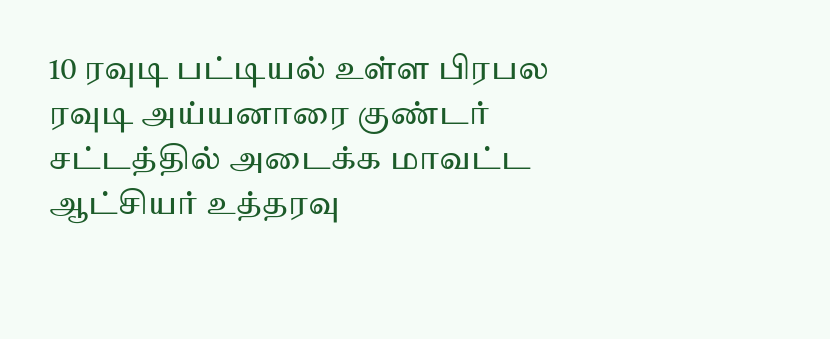10 ரவுடி பட்டியல் உள்ள பிரபல ரவுடி அய்யனாரை குண்டர் சட்டத்தில் அடைக்க மாவட்ட ஆட்சியர் உத்தரவு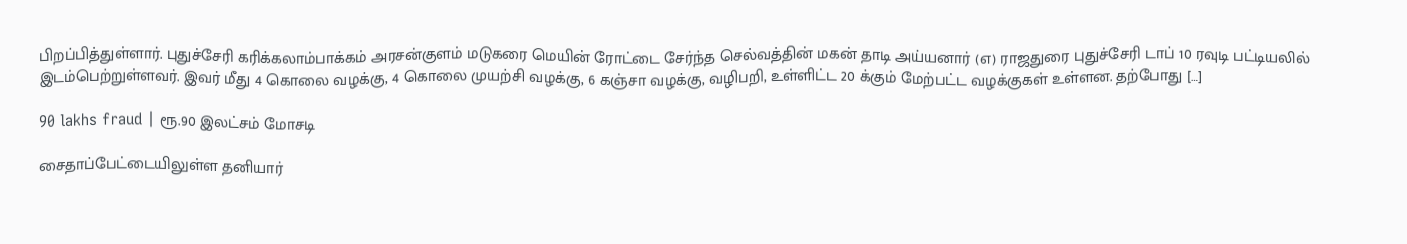பிறப்பித்துள்ளார். புதுச்சேரி கரிக்கலாம்பாக்கம் அரசன்குளம் மடுகரை மெயின் ரோட்டை சேர்ந்த செல்வத்தின் மகன் தாடி அய்யனார் (எ) ராஜதுரை புதுச்சேரி டாப் 10 ரவுடி பட்டியலில் இடம்பெற்றுள்ளவர். இவர் மீது 4 கொலை வழக்கு, 4 கொலை முயற்சி வழக்கு, 6 கஞ்சா வழக்கு, வழிபறி, உள்ளிட்ட 20 க்கும் மேற்பட்ட வழக்குகள் உள்ளன. தற்போது […]

90 lakhs fraud | ரூ.90 இலட்சம் மோசடி

சைதாப்பேட்டையிலுள்ள தனியார்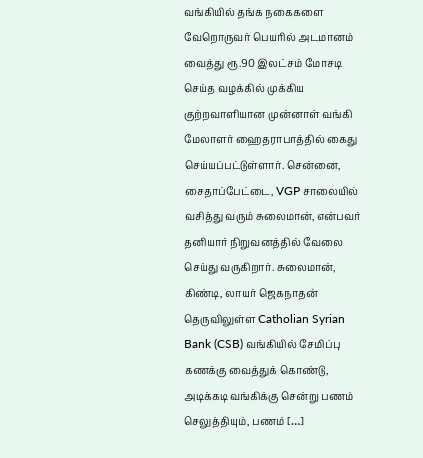வங்கியில் தங்க நகைகளை வேறொருவர் பெயரில் அடமானம் வைத்து ரூ.90 இலட்சம் மோசடி செய்த வழக்கில் முக்கிய குற்றவாளியான முன்னாள் வங்கி மேலாளர் ஹைதராபாத்தில் கைது செய்யப்பட்டுள்ளார். சென்னை, சைதாப்பேட்டை, VGP சாலையில் வசித்து வரும் சுலைமான், என்பவர் தனியார் நிறுவனத்தில் வேலை செய்து வருகிறார். சுலைமான், கிண்டி, லாயர் ஜெகநாதன் தெருவிலுள்ள Catholian Syrian Bank (CSB) வங்கியில் சேமிப்பு கணக்கு வைத்துக் கொண்டு, அடிக்கடி வங்கிக்கு சென்று பணம் செலுத்தியும், பணம் […]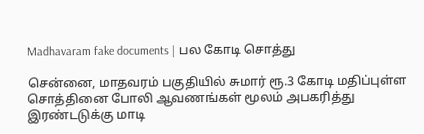Madhavaram fake documents | பல கோடி சொத்து

சென்னை, மாதவரம் பகுதியில் சுமார் ரூ.3 கோடி மதிப்புள்ள சொத்தினை போலி ஆவணங்கள் மூலம் அபகரித்து இரண்டடுக்கு மாடி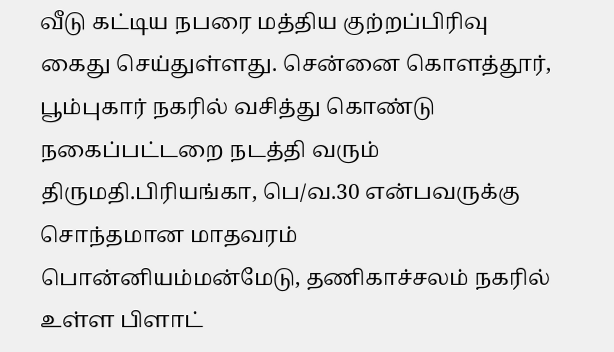வீடு கட்டிய நபரை மத்திய குற்றப்பிரிவு கைது செய்துள்ளது. சென்னை கொளத்தூர், பூம்புகார் நகரில் வசித்து கொண்டு நகைப்பட்டறை நடத்தி வரும் திருமதி.பிரியங்கா, பெ/வ.30 என்பவருக்கு சொந்தமான மாதவரம் பொன்னியம்மன்மேடு, தணிகாச்சலம் நகரில் உள்ள பிளாட்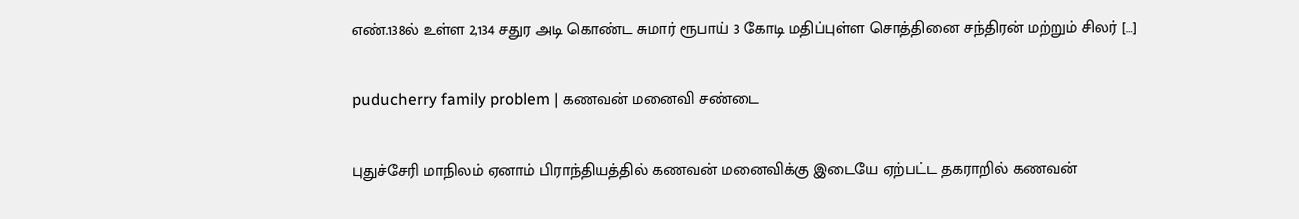எண்.138ல் உள்ள 2,134 சதுர அடி கொண்ட சுமார் ரூபாய் 3 கோடி மதிப்புள்ள சொத்தினை சந்திரன் மற்றும் சிலர் […]

puducherry family problem | கணவன் மனைவி சண்டை

புதுச்சேரி மாநிலம் ஏனாம் பிராந்தியத்தில் கணவன் மனைவிக்கு இடையே ஏற்பட்ட தகராறில் கணவன்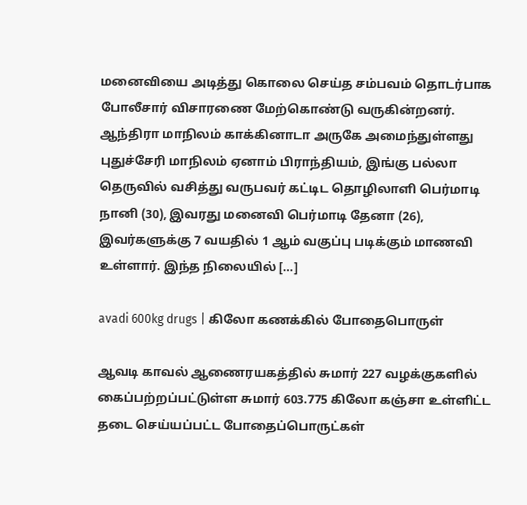மனைவியை அடித்து கொலை செய்த சம்பவம் தொடர்பாக போலீசார் விசாரணை மேற்கொண்டு வருகின்றனர். ஆந்திரா மாநிலம் காக்கினாடா அருகே அமைந்துள்ளது புதுச்சேரி மாநிலம் ஏனாம் பிராந்தியம், இங்கு பல்லா தெருவில் வசித்து வருபவர் கட்டிட தொழிலாளி பெர்மாடி நானி (30), இவரது மனைவி பெர்மாடி தேனா (26), இவர்களுக்கு 7 வயதில் 1 ஆம் வகுப்பு படிக்கும் மாணவி உள்ளார். இந்த நிலையில் […]

avadi 600kg drugs | கிலோ கணக்கில் போதைபொருள்

ஆவடி காவல் ஆணைரயகத்தில் சுமார் 227 வழக்குகளில் கைப்பற்றப்பட்டுள்ள சுமார் 603.775 கிலோ கஞ்சா உள்ளிட்ட தடை செய்யப்பட்ட போதைப்பொருட்கள்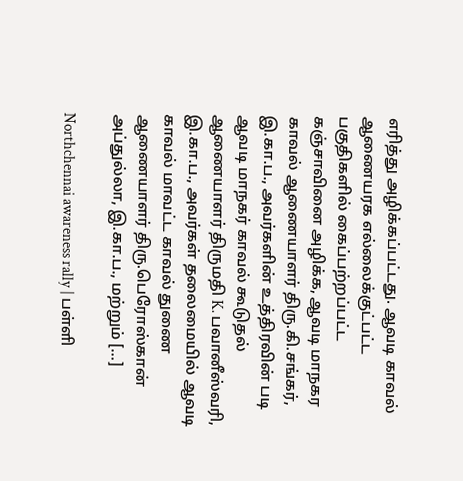எரித்து அழிக்கப்பட்டது. ஆவடி காவல் ஆணையரக எல்லைக்குட்பட்ட பகுதிகளில் கைப்பற்றப்பட்ட கஞ்சாவினை அழிக்க, ஆவடி மாநகர காவல் ஆணையாளர் திரு.கி.சங்கர், இ.கா.ப., அவர்களின் உத்திரவின் படி ஆவடி மாநகர் காவல் கூடுதல் ஆணையாளர் திருமதி K. பவானீஸ்வரி, இ.கா.ப., அவர்கள் தலைமையில் ஆவடி காவல் மாவட்ட காவல் துணை ஆணையாளர் திரு.பெரோஸ்கான் அப்துல்லா, இ.கா.ப., மற்றும் […]

Northchennai awareness rally | பள்ளி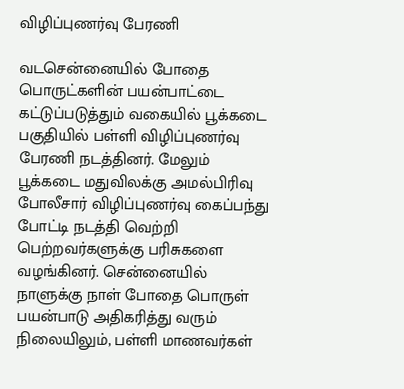விழிப்புணர்வு பேரணி

வடசென்னையில் போதை பொருட்களின் பயன்பாட்டை கட்டுப்படுத்தும் வகையில் பூக்கடை பகுதியில் பள்ளி விழிப்புணர்வு பேரணி நடத்தினர். மேலும் பூக்கடை மதுவிலக்கு அமல்பிரிவு போலீசார் விழிப்புணர்வு கைப்பந்து போட்டி நடத்தி வெற்றி பெற்றவர்களுக்கு பரிசுகளை வழங்கினர். சென்னையில் நாளுக்கு நாள் போதை பொருள் பயன்பாடு அதிகரித்து வரும் நிலையிலும், பள்ளி மாணவர்கள்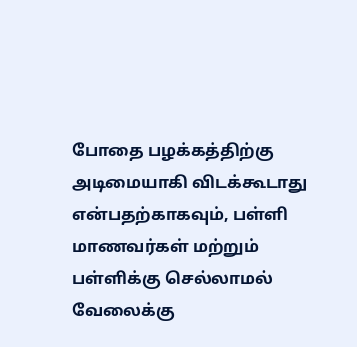போதை பழக்கத்திற்கு அடிமையாகி விடக்கூடாது என்பதற்காகவும், பள்ளி மாணவர்கள் மற்றும் பள்ளிக்கு செல்லாமல் வேலைக்கு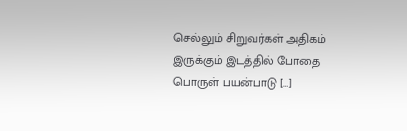செல்லும் சிறுவர்கள் அதிகம் இருக்கும் இடத்தில் போதை பொருள் பயன்பாடு […]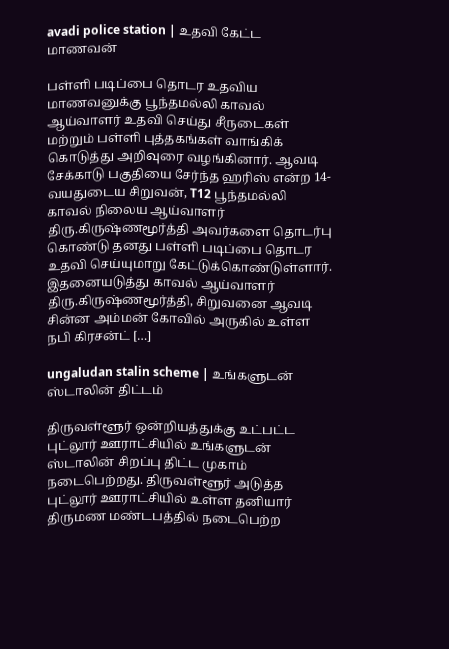avadi police station | உதவி கேட்ட மாணவன்

பள்ளி படிப்பை தொடர உதவிய மாணவனுக்கு பூந்தமல்லி காவல் ஆய்வாளர் உதவி செய்து சீருடைகள் மற்றும் பள்ளி புத்தகங்கள் வாங்கிக் கொடுத்து அறிவுரை வழங்கினார். ஆவடி சேக்காடு பகுதியை சேர்ந்த ஹரிஸ் என்ற 14-வயதுடைய சிறுவன், T12 பூந்தமல்லி காவல் நிலைய ஆய்வாளர் திரு.கிருஷ்ணமூர்த்தி அவர்களை தொடர்பு கொண்டு தனது பள்ளி படிப்பை தொடர உதவி செய்யுமாறு கேட்டுக்கொண்டுள்ளார். இதனையடுத்து காவல் ஆய்வாளர் திரு.கிருஷ்ணமூர்த்தி, சிறுவனை ஆவடி சின்ன அம்மன் கோவில் அருகில் உள்ள நபி கிரசன்ட் […]

ungaludan stalin scheme | உங்களுடன் ஸ்டாலின் திட்டம்

திருவள்ளூர் ஒன்றியத்துக்கு உட்பட்ட புட்லூர் ஊராட்சியில் உங்களுடன் ஸ்டாலின் சிறப்பு திட்ட முகாம் நடைபெற்றது. திருவள்ளூர் அடுத்த புட்லூர் ஊராட்சியில் உள்ள தனியார் திருமண மண்டபத்தில் நடைபெற்ற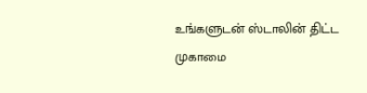உங்களுடன் ஸ்டாலின் திட்ட முகாமை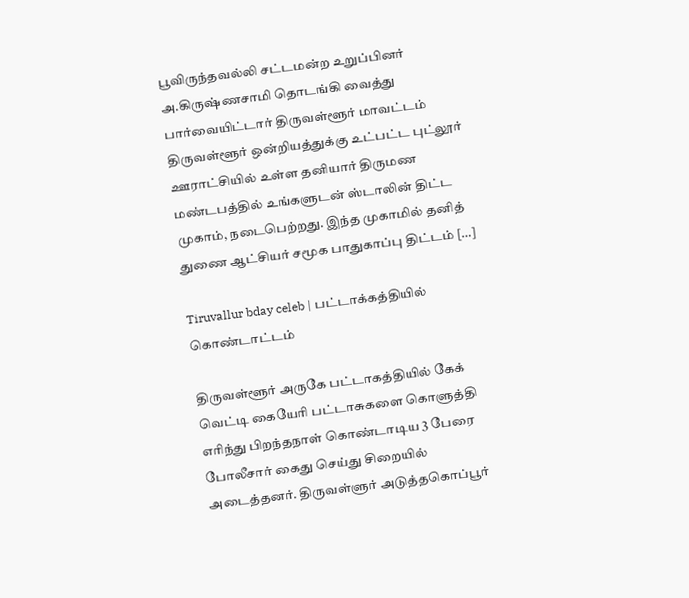பூவிருந்தவல்லி சட்டமன்ற உறுப்பினர் அ.கிருஷ்ணசாமி தொடங்கி வைத்து பார்வையிட்டார் திருவள்ளூர் மாவட்டம் திருவள்ளூர் ஒன்றியத்துக்கு உட்பட்ட புட்லூர் ஊராட்சியில் உள்ள தனியார் திருமண மண்டபத்தில் உங்களுடன் ஸ்டாலின் திட்ட முகாம், நடைபெற்றது. இந்த முகாமில் தனித் துணை ஆட்சியர் சமூக பாதுகாப்பு திட்டம் […]

Tiruvallur bday celeb | பட்டாக்கத்தியில் கொண்டாட்டம்

திருவள்ளூர் அருகே பட்டாகத்தியில் கேக் வெட்டி கையேரி பட்டாசுகளை கொளுத்தி எரிந்து பிறந்தநாள் கொண்டாடிய 3 பேரை போலீசார் கைது செய்து சிறையில் அடைத்தனர். திருவள்ளுர் அடுத்தகொப்பூர்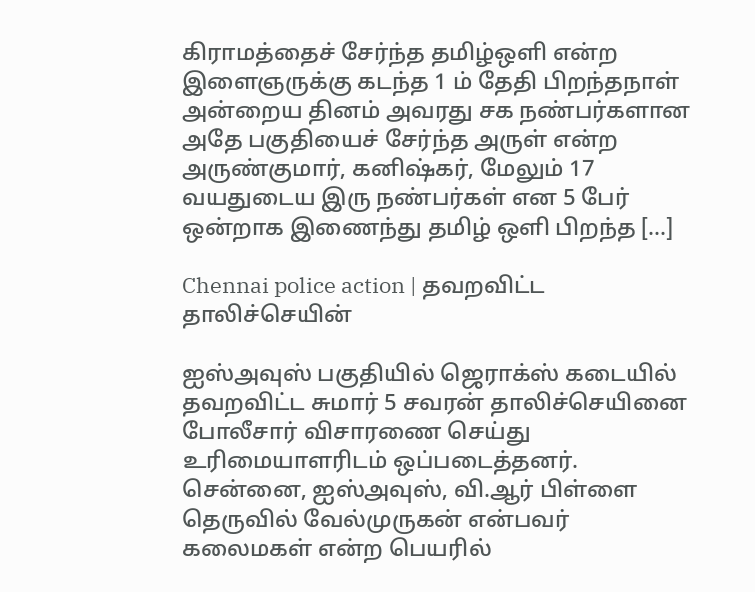கிராமத்தைச் சேர்ந்த தமிழ்ஒளி என்ற இளைஞருக்கு கடந்த 1 ம் தேதி பிறந்தநாள் அன்றைய தினம் அவரது சக நண்பர்களான அதே பகுதியைச் சேர்ந்த அருள் என்ற அருண்குமார், கனிஷ்கர், மேலும் 17 வயதுடைய இரு நண்பர்கள் என 5 பேர் ஒன்றாக இணைந்து தமிழ் ஒளி பிறந்த […]

Chennai police action | தவறவிட்ட தாலிச்செயின்

ஐஸ்அவுஸ் பகுதியில் ஜெராக்ஸ் கடையில் தவறவிட்ட சுமார் 5 சவரன் தாலிச்செயினை போலீசார் விசாரணை செய்து உரிமையாளரிடம் ஒப்படைத்தனர். சென்னை, ஐஸ்அவுஸ், வி.ஆர் பிள்ளை தெருவில் வேல்முருகன் என்பவர் கலைமகள் என்ற பெயரில்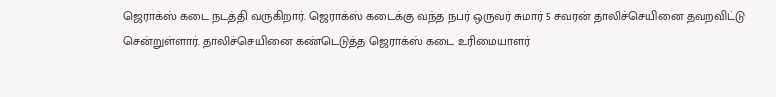ஜெராக்ஸ் கடை நடத்தி வருகிறார். ஜெராக்ஸ் கடைக்கு வந்த நபர் ஒருவர் சுமார் 5 சவரன் தாலிச்செயினை தவறவிட்டு சென்றுள்ளார். தாலிச்செயினை கண்டெடுத்த ஜெராக்ஸ் கடை உரிமையாளர்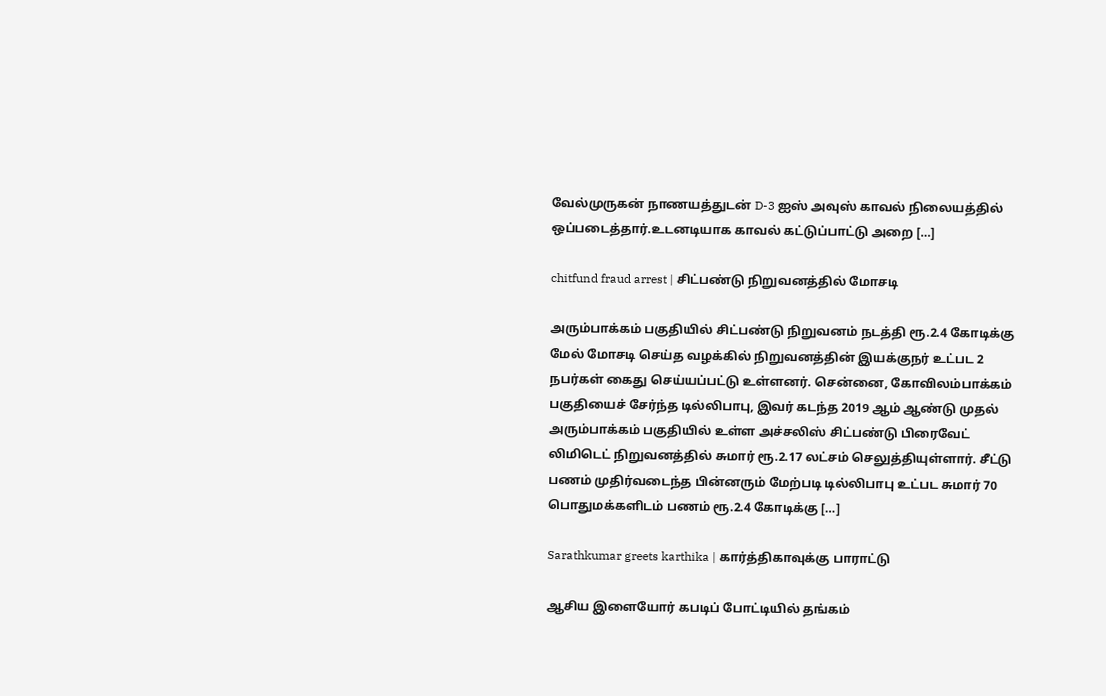வேல்முருகன் நாணயத்துடன் D-3 ஐஸ் அவுஸ் காவல் நிலையத்தில் ஒப்படைத்தார்.உடனடியாக காவல் கட்டுப்பாட்டு அறை […]

chitfund fraud arrest | சிட்பண்டு நிறுவனத்தில் மோசடி

அரும்பாக்கம் பகுதியில் சிட்பண்டு நிறுவனம் நடத்தி ரூ.2.4 கோடிக்கு மேல் மோசடி செய்த வழக்கில் நிறுவனத்தின் இயக்குநர் உட்பட 2 நபர்கள் கைது செய்யப்பட்டு உள்ளனர். சென்னை, கோவிலம்பாக்கம் பகுதியைச் சேர்ந்த டில்லிபாபு, இவர் கடந்த 2019 ஆம் ஆண்டு முதல் அரும்பாக்கம் பகுதியில் உள்ள அச்சலிஸ் சிட்பண்டு பிரைவேட் லிமிடெட் நிறுவனத்தில் சுமார் ரூ.2.17 லட்சம் செலுத்தியுள்ளார். சீட்டு பணம் முதிர்வடைந்த பின்னரும் மேற்படி டில்லிபாபு உட்பட சுமார் 70 பொதுமக்களிடம் பணம் ரூ.2.4 கோடிக்கு […]

Sarathkumar greets karthika | கார்த்திகாவுக்கு பாராட்டு

ஆசிய இளையோர் கபடிப் போட்டியில் தங்கம்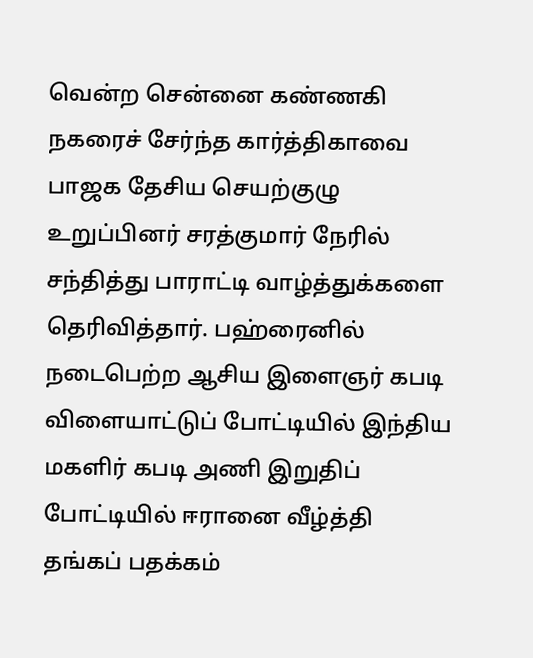வென்ற சென்னை கண்ணகி நகரைச் சேர்ந்த கார்த்திகாவை பாஜக தேசிய செயற்குழு உறுப்பினர் சரத்குமார் நேரில் சந்தித்து பாராட்டி வாழ்த்துக்களை தெரிவித்தார். பஹ்ரைனில் நடைபெற்ற ஆசிய இளைஞர் கபடி விளையாட்டுப் போட்டியில் இந்திய மகளிர் கபடி அணி இறுதிப் போட்டியில் ஈரானை வீழ்த்தி தங்கப் பதக்கம்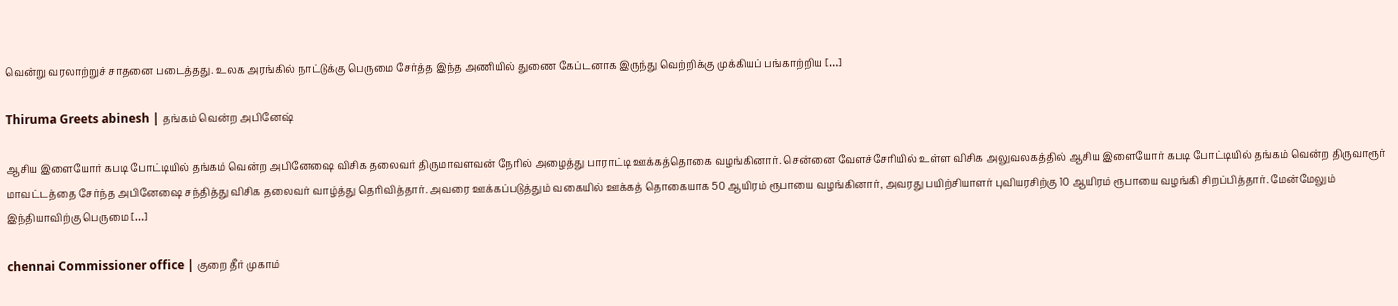வென்று வரலாற்றுச் சாதனை படைத்தது. உலக அரங்கில் நாட்டுக்கு பெருமை சேர்த்த இந்த அணியில் துணை கேப்டனாக இருந்து வெற்றிக்கு முக்கியப் பங்காற்றிய […]

Thiruma Greets abinesh | தங்கம் வென்ற அபினேஷ்

ஆசிய இளையோர் கபடி போட்டியில் தங்கம் வென்ற அபினேஷை விசிக தலைவர் திருமாவளவன் நேரில் அழைத்து பாராட்டி ஊக்கத்தொகை வழங்கினார். சென்னை வேளச்சேரியில் உள்ள விசிக அலுவலகத்தில் ஆசிய இளையோர் கபடி போட்டியில் தங்கம் வென்ற திருவாரூர் மாவட்டத்தை சேர்ந்த அபினேஷை சந்தித்து விசிக தலைவர் வாழ்த்து தெரிவித்தார். அவரை ஊக்கப்படுத்தும் வகையில் ஊக்கத் தொகையாக 50 ஆயிரம் ரூபாயை வழங்கினார், அவரது பயிற்சியாளர் புவியரசிற்கு 10 ஆயிரம் ரூபாயை வழங்கி சிறப்பித்தார். மேன்மேலும் இந்தியாவிற்கு பெருமை […]

chennai Commissioner office | குறை தீர் முகாம்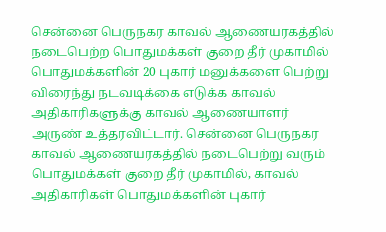சென்னை பெருநகர காவல் ஆணையரகத்தில் நடைபெற்ற பொதுமக்கள் குறை தீர் முகாமில் பொதுமக்களின் 20 புகார் மனுக்களை பெற்று விரைந்து நடவடிக்கை எடுக்க காவல் அதிகாரிகளுக்கு காவல் ஆணையாளர் அருண் உத்தரவிட்டார். சென்னை பெருநகர காவல் ஆணையரகத்தில் நடைபெற்று வரும் பொதுமக்கள் குறை தீர் முகாமில், காவல் அதிகாரிகள் பொதுமக்களின் புகார்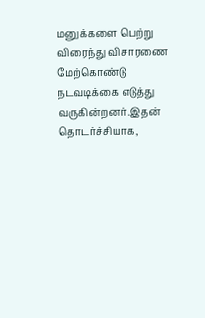மனுக்களை பெற்று விரைந்து விசாரணை மேற்கொண்டு நடவடிக்கை எடுத்து வருகின்றனர்.இதன் தொடர்ச்சியாக,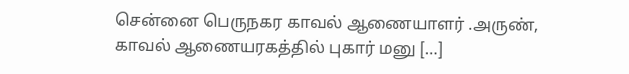சென்னை பெருநகர காவல் ஆணையாளர் .அருண், காவல் ஆணையரகத்தில் புகார் மனு […]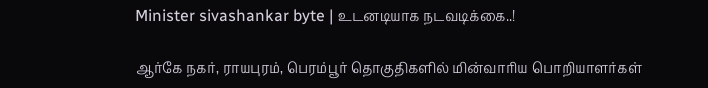Minister sivashankar byte | உடனடியாக நடவடிக்கை..!

ஆர்கே நகர், ராயபுரம், பெரம்பூர் தொகுதிகளில் மின்வாரிய பொறியாளர்கள்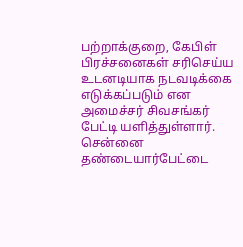பற்றாக்குறை, கேபிள் பிரச்சனைகள் சரிசெய்ய உடனடியாக நடவடிக்கை எடுக்கப்படும் என அமைச்சர் சிவசங்கர் பேட்டி யளித்துள்ளார். சென்னை தண்டையார்பேட்டை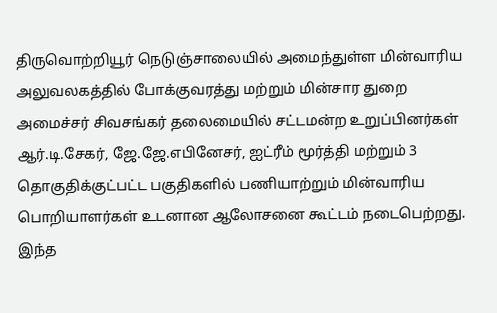திருவொற்றியூர் நெடுஞ்சாலையில் அமைந்துள்ள மின்வாரிய அலுவலகத்தில் போக்குவரத்து மற்றும் மின்சார துறை அமைச்சர் சிவசங்கர் தலைமையில் சட்டமன்ற உறுப்பினர்கள் ஆர்.டி.சேகர், ஜே.ஜே.எபினேசர், ஐட்ரீம் மூர்த்தி மற்றும் 3 தொகுதிக்குட்பட்ட பகுதிகளில் பணியாற்றும் மின்வாரிய பொறியாளர்கள் உடனான ஆலோசனை கூட்டம் நடைபெற்றது. இந்த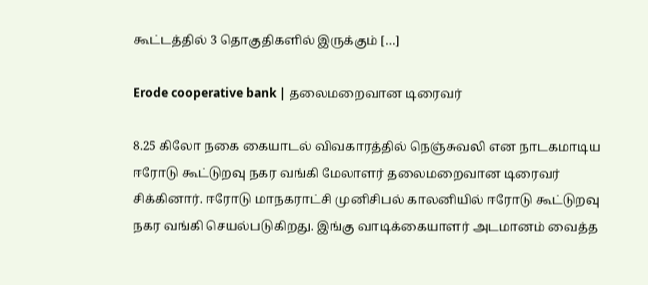கூட்டத்தில் 3 தொகுதிகளில் இருக்கும் […]

Erode cooperative bank | தலைமறைவான டிரைவர்

8.25 கிலோ நகை கையாடல் விவகாரத்தில் நெஞ்சுவலி என நாடகமாடிய ஈரோடு கூட்டுறவு நகர வங்கி மேலாளர் தலைமறைவான டிரைவர் சிக்கினார். ஈரோடு மாநகராட்சி முனிசிபல் காலனியில் ஈரோடு கூட்டுறவு நகர வங்கி செயல்படுகிறது. இங்கு வாடிக்கையாளர் அடமானம் வைத்த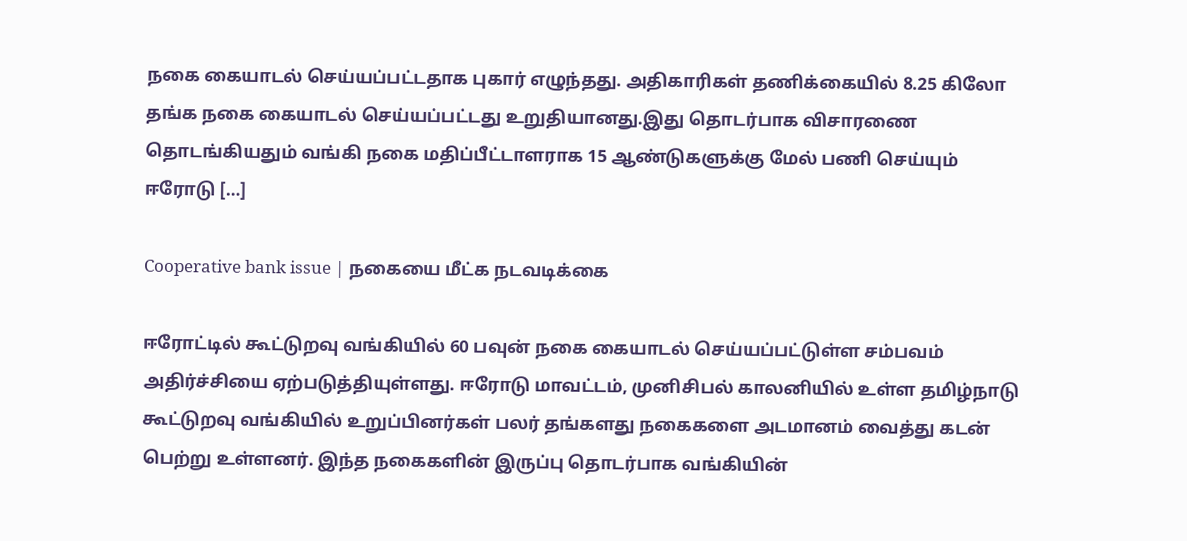நகை கையாடல் செய்யப்பட்டதாக புகார் எழுந்தது. அதிகாரிகள் தணிக்கையில் 8.25 கிலோ தங்க நகை கையாடல் செய்யப்பட்டது உறுதியானது.இது தொடர்பாக விசாரணை தொடங்கியதும் வங்கி நகை மதிப்பீட்டாளராக 15 ஆண்டுகளுக்கு மேல் பணி செய்யும் ஈரோடு […]

Cooperative bank issue | நகையை மீட்க நடவடிக்கை

ஈரோட்டில் கூட்டுறவு வங்கியில் 60 பவுன் நகை கையாடல் செய்யப்பட்டுள்ள சம்பவம் அதிர்ச்சியை ஏற்படுத்தியுள்ளது. ஈரோடு மாவட்டம், முனிசிபல் காலனியில் உள்ள தமிழ்நாடு கூட்டுறவு வங்கியில் உறுப்பினர்கள் பலர் தங்களது நகைகளை அடமானம் வைத்து கடன் பெற்று உள்ளனர். இந்த நகைகளின் இருப்பு தொடர்பாக வங்கியின்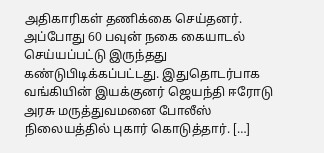அதிகாரிகள் தணிக்கை செய்தனர். அப்போது 60 பவுன் நகை கையாடல் செய்யப்பட்டு இருந்தது கண்டுபிடிக்கப்பட்டது. இதுதொடர்பாக வங்கியின் இயக்குனர் ஜெயந்தி ஈரோடு அரசு மருத்துவமனை போலீஸ் நிலையத்தில் புகார் கொடுத்தார். […]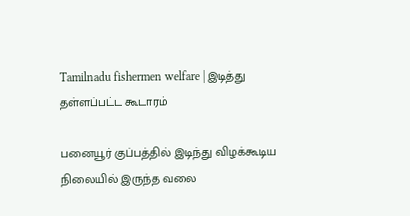Tamilnadu fishermen welfare | இடித்து தள்ளப்பட்ட கூடாரம்

பனையூர் குப்பத்தில் இடிந்து விழக்கூடிய நிலையில் இருந்த வலை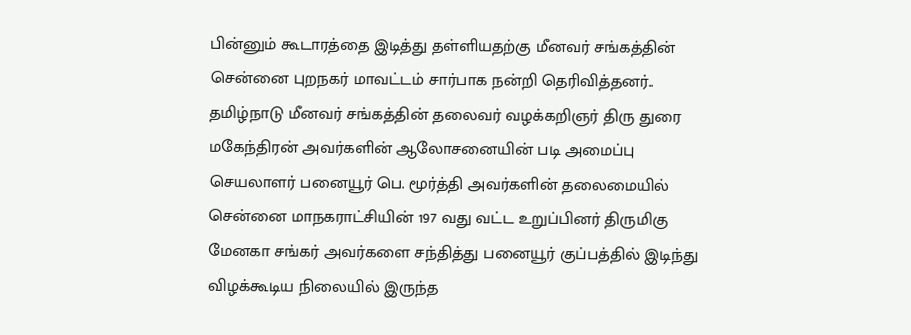பின்னும் கூடாரத்தை இடித்து தள்ளியதற்கு மீனவர் சங்கத்தின் சென்னை புறநகர் மாவட்டம் சார்பாக நன்றி தெரிவித்தனர்.. தமிழ்நாடு மீனவர் சங்கத்தின் தலைவர் வழக்கறிஞர் திரு துரை மகேந்திரன் அவர்களின் ஆலோசனையின் படி அமைப்பு செயலாளர் பனையூர் பெ. மூர்த்தி அவர்களின் தலைமையில் சென்னை மாநகராட்சியின் 197 வது வட்ட உறுப்பினர் திருமிகு மேனகா சங்கர் அவர்களை சந்தித்து பனையூர் குப்பத்தில் இடிந்து விழக்கூடிய நிலையில் இருந்த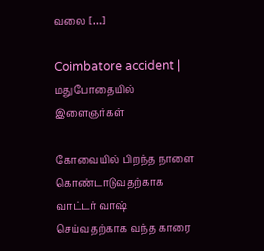வலை […]

Coimbatore accident | மதுபோதையில் இளைஞர்கள்

கோவையில் பிறந்த நாளை கொண்டாடுவதற்காக வாட்டர் வாஷ் செய்வதற்காக வந்த காரை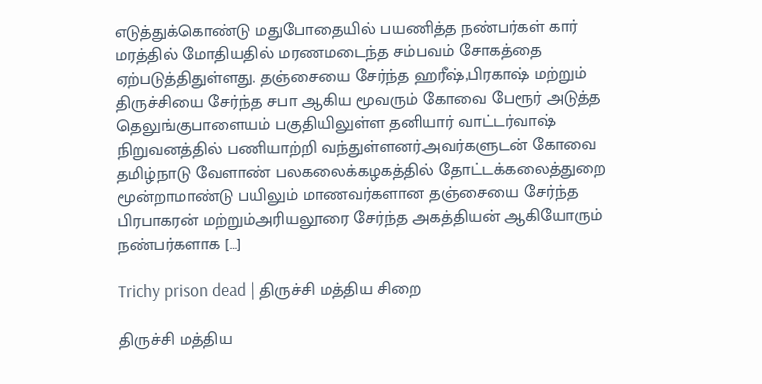எடுத்துக்கொண்டு மதுபோதையில் பயணித்த நண்பர்கள் கார் மரத்தில் மோதியதில் மரணமடைந்த சம்பவம் சோகத்தை ஏற்படுத்திதுள்ளது. தஞ்சையை சேர்ந்த ஹரீஷ்,பிரகாஷ் மற்றும் திருச்சியை சேர்ந்த சபா ஆகிய மூவரும் கோவை பேரூர் அடுத்த தெலுங்குபாளையம் பகுதியிலுள்ள தனியார் வாட்டர்வாஷ் நிறுவனத்தில் பணியாற்றி வந்துள்ளனர்.அவர்களுடன் கோவை தமிழ்நாடு வேளாண் பலகலைக்கழகத்தில் தோட்டக்கலைத்துறை மூன்றாமாண்டு பயிலும் மாணவர்களான தஞ்சையை சேர்ந்த பிரபாகரன் மற்றும்அரியலூரை சேர்ந்த அகத்தியன் ஆகியோரும் நண்பர்களாக […]

Trichy prison dead | திருச்சி மத்திய சிறை

திருச்சி மத்திய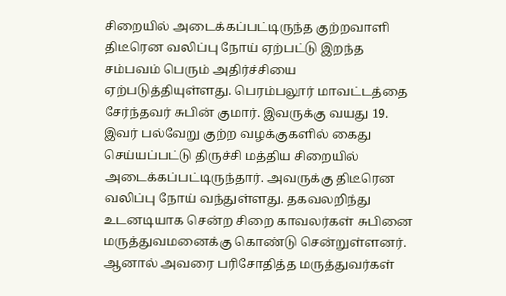சிறையில் அடைக்கப்பட்டிருந்த குற்றவாளி திடீரென வலிப்பு நோய் ஏற்பட்டு இறந்த சம்பவம் பெரும் அதிர்ச்சியை ஏற்படுத்தியுள்ளது. பெரம்பலூர் மாவட்டத்தை சேர்ந்தவர் சுபின் குமார். இவருக்கு வயது 19. இவர் பல்வேறு குற்ற வழக்குகளில் கைது செய்யப்பட்டு திருச்சி மத்திய சிறையில் அடைக்கப்பட்டிருந்தார். அவருக்கு திடீரென வலிப்பு நோய் வந்துள்ளது. தகவலறிந்து உடனடியாக சென்ற சிறை காவலர்கள் சுபினை மருத்துவமனைக்கு கொண்டு சென்றுள்ளனர். ஆனால் அவரை பரிசோதித்த மருத்துவர்கள்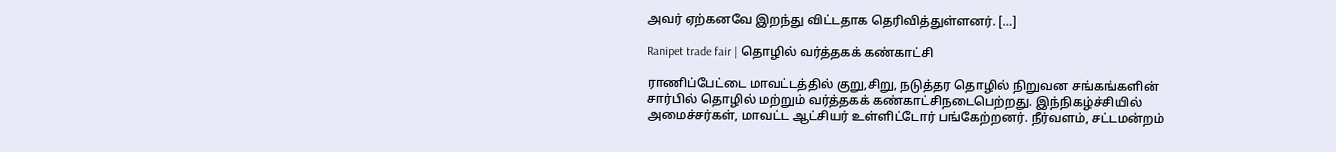அவர் ஏற்கனவே இறந்து விட்டதாக தெரிவித்துள்ளனர். […]

Ranipet trade fair | தொழில் வர்த்தகக் கண்காட்சி

ராணிப்பேட்டை மாவட்டத்தில் குறு,சிறு, நடுத்தர தொழில் நிறுவன சங்கங்களின் சார்பில் தொழில் மற்றும் வர்த்தகக் கண்காட்சிநடைபெற்றது. இந்நிகழ்ச்சியில் அமைச்சர்கள், மாவட்ட ஆட்சியர் உள்ளிட்டோர் பங்கேற்றனர். நீர்வளம், சட்டமன்றம்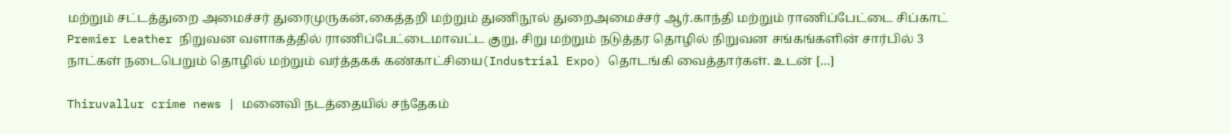மற்றும் சட்டத்துறை அமைச்சர் துரைமுருகன்,கைத்தறி மற்றும் துணிநூல் துறைஅமைச்சர் ஆர்.காந்தி மற்றும் ராணிப்பேட்டை சிப்காட் Premier Leather நிறுவன வளாகத்தில் ராணிப்பேட்டைமாவட்ட குறு, சிறு மற்றும் நடுத்தர தொழில் நிறுவன சங்கங்களின் சார்பில் 3 நாட்கள் நடைபெறும் தொழில் மற்றும் வர்த்தகக் கண்காட்சியை(Industrial Expo) தொடங்கி வைத்தார்கள். உடன் […]

Thiruvallur crime news | மனைவி நடத்தையில் சந்தேகம்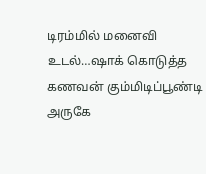டிரம்மில் மனைவி உடல்…ஷாக் கொடுத்த கணவன் கும்மிடிப்பூண்டி அருகே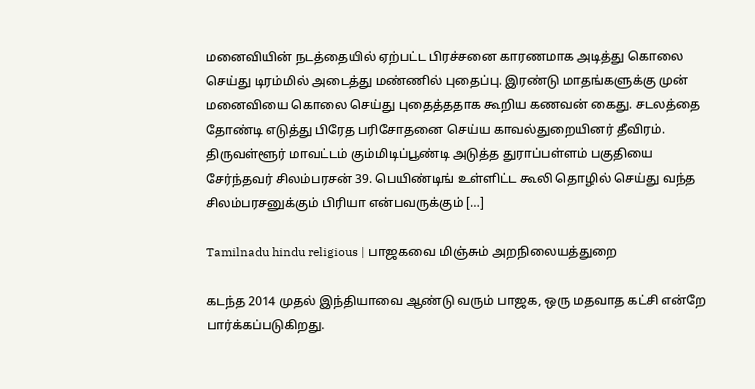மனைவியின் நடத்தையில் ஏற்பட்ட பிரச்சனை காரணமாக அடித்து கொலை செய்து டிரம்மில் அடைத்து மண்ணில் புதைப்பு. இரண்டு மாதங்களுக்கு முன் மனைவியை கொலை செய்து புதைத்ததாக கூறிய கணவன் கைது. சடலத்தை தோண்டி எடுத்து பிரேத பரிசோதனை செய்ய காவல்துறையினர் தீவிரம். திருவள்ளூர் மாவட்டம் கும்மிடிப்பூண்டி அடுத்த துராப்பள்ளம் பகுதியை சேர்ந்தவர் சிலம்பரசன் 39. பெயிண்டிங் உள்ளிட்ட கூலி தொழில் செய்து வந்த சிலம்பரசனுக்கும் பிரியா என்பவருக்கும் […]

Tamilnadu hindu religious | பாஜகவை மிஞ்சும் அறநிலையத்துறை

கடந்த 2014 முதல் இந்தியாவை ஆண்டு வரும் பாஜக, ஒரு மதவாத கட்சி என்றே பார்க்கப்படுகிறது.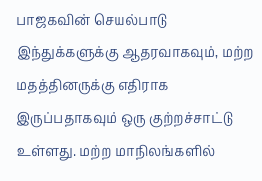பாஜகவின் செயல்பாடு இந்துக்களுக்கு ஆதரவாகவும், மற்ற மதத்தினருக்கு எதிராக இருப்பதாகவும் ஒரு குற்றச்சாட்டு உள்ளது. மற்ற மாநிலங்களில்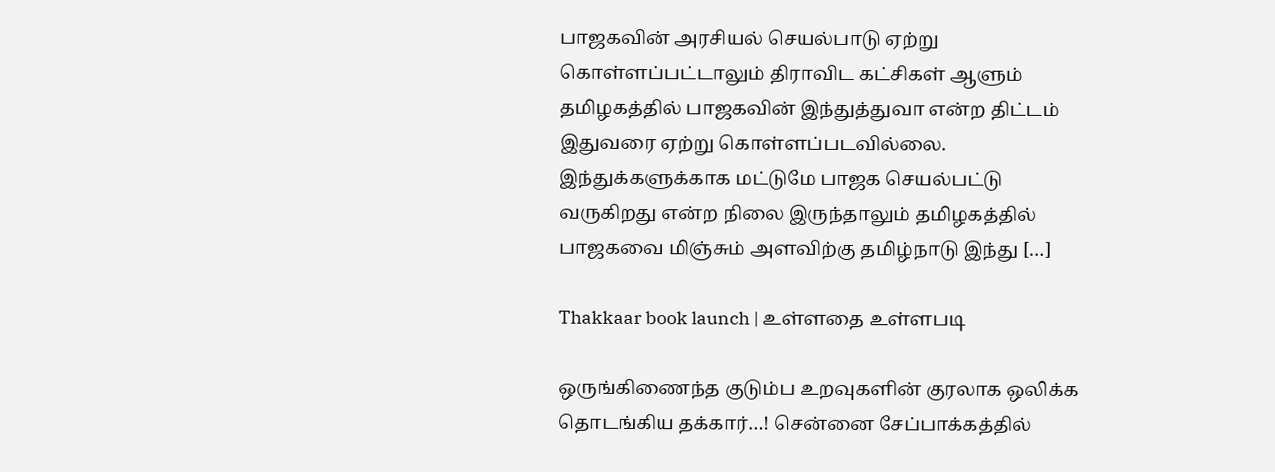பாஜகவின் அரசியல் செயல்பாடு ஏற்று கொள்ளப்பட்டாலும் திராவிட கட்சிகள் ஆளும் தமிழகத்தில் பாஜகவின் இந்துத்துவா என்ற திட்டம் இதுவரை ஏற்று கொள்ளப்படவில்லை. இந்துக்களுக்காக மட்டுமே பாஜக செயல்பட்டு வருகிறது என்ற நிலை இருந்தாலும் தமிழகத்தில் பாஜகவை மிஞ்சும் அளவிற்கு தமிழ்நாடு இந்து […]

Thakkaar book launch | உள்ளதை உள்ளபடி

ஒருங்கிணைந்த குடும்ப உறவுகளின் குரலாக ஒலிக்க தொடங்கிய தக்கார்…! சென்னை சேப்பாக்கத்தில்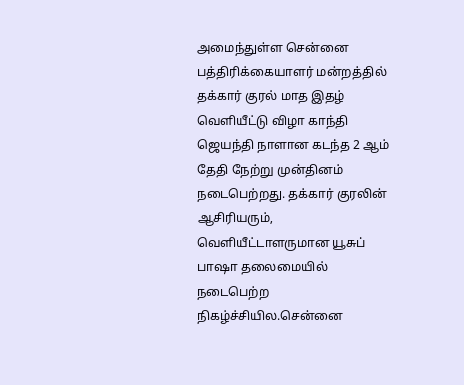அமைந்துள்ள சென்னை பத்திரிக்கையாளர் மன்றத்தில் தக்கார் குரல் மாத இதழ் வெளியீட்டு விழா காந்தி ஜெயந்தி நாளான கடந்த 2 ஆம் தேதி நேற்று முன்தினம் நடைபெற்றது. தக்கார் குரலின் ஆசிரியரும், வெளியீட்டாளருமான யூசுப் பாஷா தலைமையில் நடைபெற்ற நிகழ்ச்சியில.சென்னை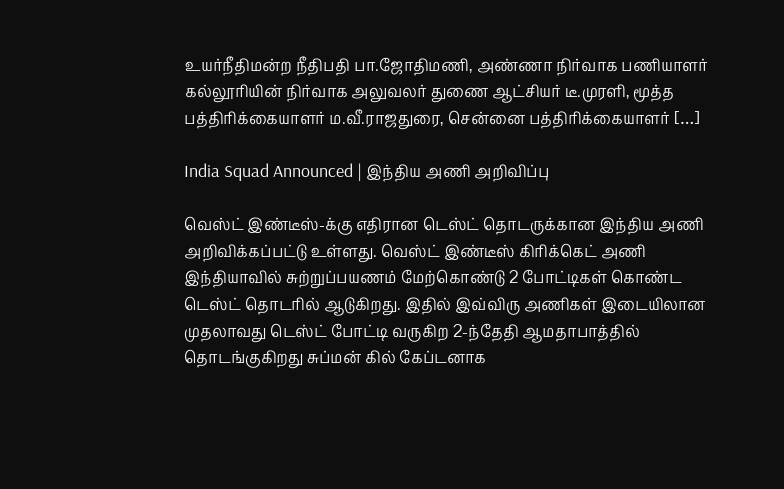உயர்நீதிமன்ற நீதிபதி பா.ஜோதிமணி, அண்ணா நிர்வாக பணியாளர் கல்லூரியின் நிர்வாக அலுவலர் துணை ஆட்சியர் டீ.முரளி, மூத்த பத்திரிக்கையாளர் ம.வீ.ராஜதுரை, சென்னை பத்திரிக்கையாளர் […]

India Squad Announced | இந்திய அணி அறிவிப்பு

வெஸ்ட் இண்டீஸ்-க்கு எதிரான டெஸ்ட் தொடருக்கான இந்திய அணி அறிவிக்கப்பட்டு உள்ளது. வெஸ்ட் இண்டீஸ் கிரிக்கெட் அணி இந்தியாவில் சுற்றுப்பயணம் மேற்கொண்டு 2 போட்டிகள் கொண்ட டெஸ்ட் தொடரில் ஆடுகிறது. இதில் இவ்விரு அணிகள் இடையிலான முதலாவது டெஸ்ட் போட்டி வருகிற 2-ந்தேதி ஆமதாபாத்தில் தொடங்குகிறது சுப்மன் கில் கேப்டனாக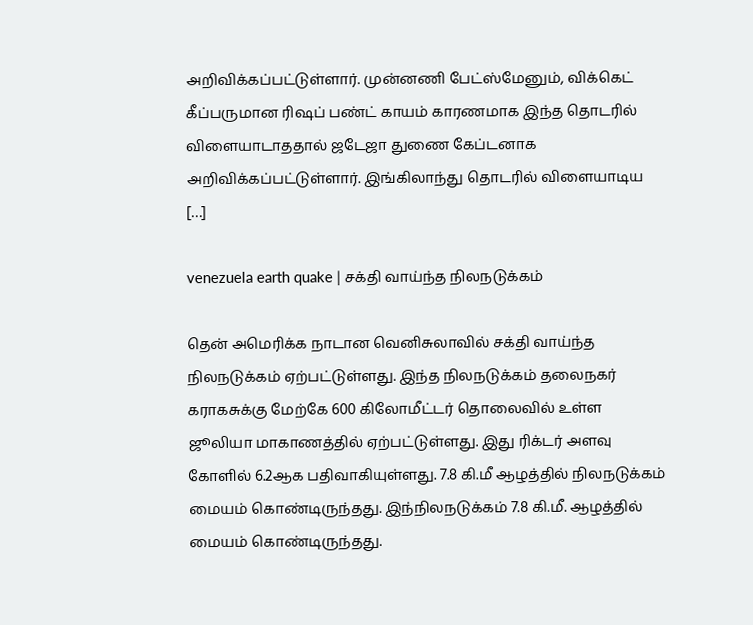அறிவிக்கப்பட்டுள்ளார். முன்னணி பேட்ஸ்மேனும், விக்கெட் கீப்பருமான ரிஷப் பண்ட் காயம் காரணமாக இந்த தொடரில் விளையாடாததால் ஜடேஜா துணை கேப்டனாக அறிவிக்கப்பட்டுள்ளார். இங்கிலாந்து தொடரில் விளையாடிய […]

venezuela earth quake | சக்தி வாய்ந்த நிலநடுக்கம்

தென் அமெரிக்க நாடான வெனிசுலாவில் சக்தி வாய்ந்த நிலநடுக்கம் ஏற்பட்டுள்ளது. இந்த நிலநடுக்கம் தலைநகர் கராகசுக்கு மேற்கே 600 கிலோமீட்டர் தொலைவில் உள்ள ஜூலியா மாகாணத்தில் ஏற்பட்டுள்ளது. இது ரிக்டர் அளவு கோளில் 6.2ஆக பதிவாகியுள்ளது. 7.8 கி.மீ ஆழத்தில் நிலநடுக்கம் மையம் கொண்டிருந்தது. இந்நிலநடுக்கம் 7.8 கி.மீ. ஆழத்தில் மையம் கொண்டிருந்தது.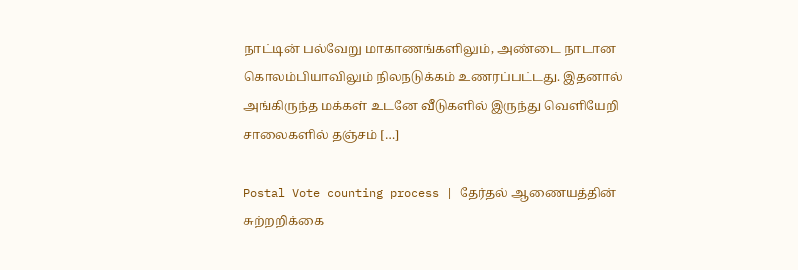நாட்டின் பல்வேறு மாகாணங்களிலும், அண்டை நாடான கொலம்பியாவிலும் நிலநடுக்கம் உணரப்பட்டது. இதனால் அங்கிருந்த மக்கள் உடனே வீடுகளில் இருந்து வெளியேறி சாலைகளில் தஞ்சம் […]

Postal Vote counting process | தேர்தல் ஆணையத்தின் சுற்றறிக்கை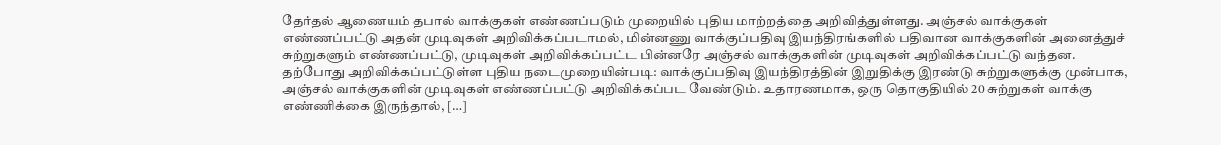தேர்தல் ஆணையம் தபால் வாக்குகள் எண்ணப்படும் முறையில் புதிய மாற்றத்தை அறிவித்துள்ளது. அஞ்சல் வாக்குகள் எண்ணப்பட்டு அதன் முடிவுகள் அறிவிக்கப்படாமல், மின்னணு வாக்குப்பதிவு இயந்திரங்களில் பதிவான வாக்குகளின் அனைத்துச் சுற்றுகளும் எண்ணப்பட்டு, முடிவுகள் அறிவிக்கப்பட்ட பின்னரே அஞ்சல் வாக்குகளின் முடிவுகள் அறிவிக்கப்பட்டு வந்தன. தற்போது அறிவிக்கப்பட்டுள்ள புதிய நடைமுறையின்படி: வாக்குப்பதிவு இயந்திரத்தின் இறுதிக்கு இரண்டு சுற்றுகளுக்கு முன்பாக, அஞ்சல் வாக்குகளின் முடிவுகள் எண்ணப்பட்டு அறிவிக்கப்பட வேண்டும். உதாரணமாக, ஒரு தொகுதியில் 20 சுற்றுகள் வாக்கு எண்ணிக்கை இருந்தால், […]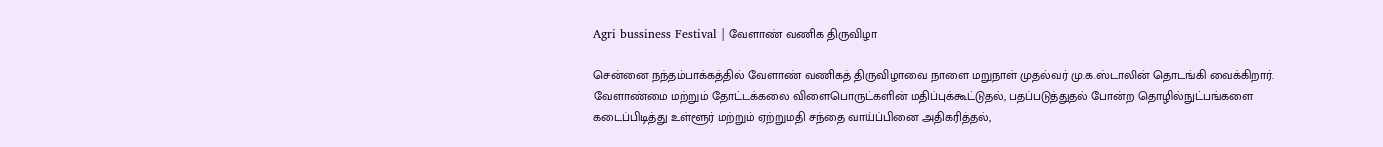Agri bussiness Festival | வேளாண் வணிக திருவிழா

சென்னை நந்தம்பாக்கத்தில் வேளாண் வணிகத் திருவிழாவை நாளை மறுநாள் முதல்வர் மு.க.ஸ்டாலின் தொடங்கி வைக்கிறார். வேளாண்மை மற்றும் தோட்டக்கலை விளைபொருட்களின் மதிப்புக்கூட்டுதல், பதப்படுத்துதல் போன்ற தொழில்நுட்பங்களை கடைப்பிடித்து உள்ளூர் மற்றும் ஏற்றுமதி சந்தை வாய்ப்பினை அதிகரித்தல்,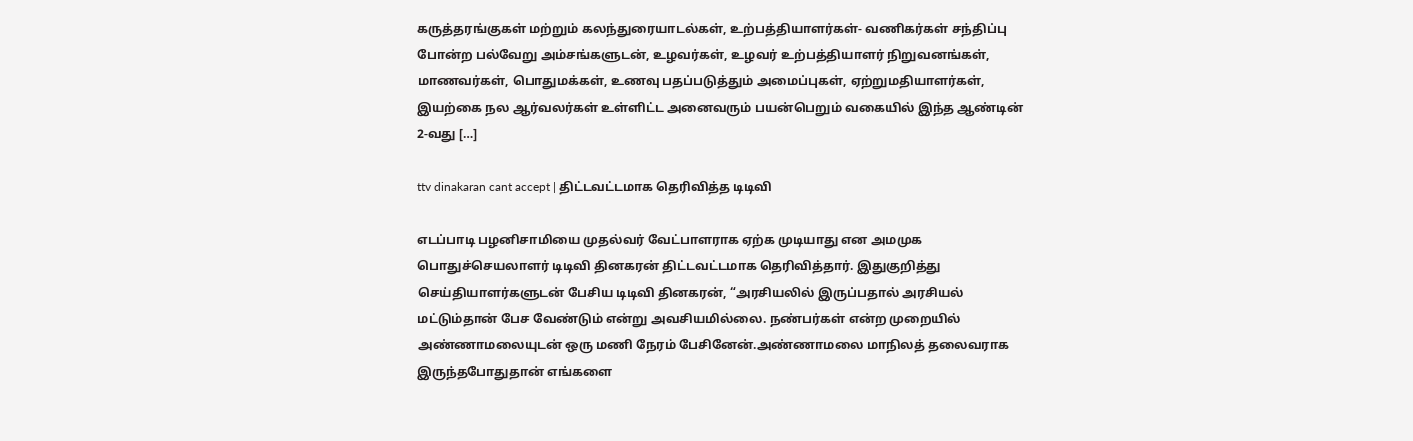கருத்தரங்குகள் மற்றும் கலந்துரையாடல்கள், உற்பத்தியாளர்கள்- வணிகர்கள் சந்திப்பு போன்ற பல்வேறு அம்சங்களுடன், உழவர்கள், உழவர் உற்பத்தியாளர் நிறுவனங்கள், மாணவர்கள், பொதுமக்கள், உணவு பதப்படுத்தும் அமைப்புகள், ஏற்றுமதியாளர்கள், இயற்கை நல ஆர்வலர்கள் உள்ளிட்ட அனைவரும் பயன்பெறும் வகையில் இந்த ஆண்டின் 2-வது […]

ttv dinakaran cant accept | திட்டவட்டமாக தெரிவித்த டிடிவி

எடப்பாடி பழனிசாமியை முதல்வர் வேட்பாளராக ஏற்க முடியாது என அமமுக பொதுச்செயலாளர் டிடிவி தினகரன் திட்டவட்டமாக தெரிவித்தார். இதுகுறித்து செய்தியாளர்களுடன் பேசிய டிடிவி தினகரன், “அரசியலில் இருப்பதால் அரசியல் மட்டும்தான் பேச வேண்டும் என்று அவசியமில்லை. நண்பர்கள் என்ற முறையில் அண்ணாமலையுடன் ஒரு மணி நேரம் பேசினேன்.அண்ணாமலை மாநிலத் தலைவராக இருந்தபோதுதான் எங்களை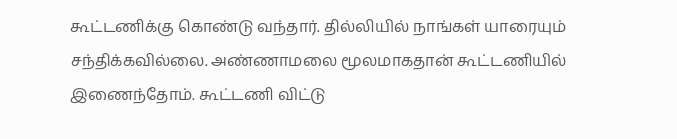கூட்டணிக்கு கொண்டு வந்தார். தில்லியில் நாங்கள் யாரையும் சந்திக்கவில்லை. அண்ணாமலை மூலமாகதான் கூட்டணியில் இணைந்தோம். கூட்டணி விட்டு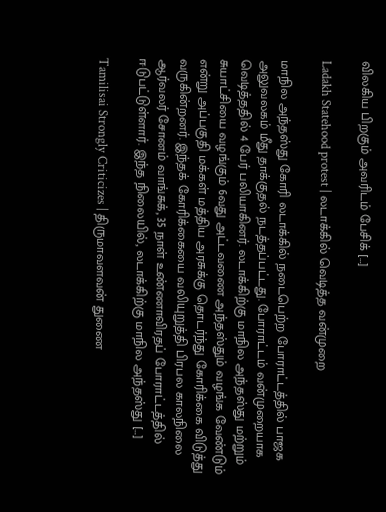விலகிய பிறகும் அவரிடம் பேசிக் […]

Ladakh Statehood protest | லடாக்கில் வெடித்த வன்முறை

மாநில அந்தஸ்து கோரி லடாக்கில் நடைபெற்ற போராட்டத்தில் பாஜக அலுவலகம் மீது தாக்குதல் நடத்தப்பட்டது. போராட்டம் வன்முறையாக வெடித்ததில் 4 பேர் பலியாகினர். லடாக்கிற்கு மாநில அந்தஸ்து மற்றும் சுயாட்சியை வழங்கும் 6வது அட்டவணை அந்தஸ்தும் வழங்க வேண்டும் என்று அப்பகுதி மக்கள் மத்திய அரசுக்கு தொடர்ந்து கோரிக்கை விடுத்து வருகின்றனர். இந்தக் கோரிக்கையை வலியுறுத்தி பிரபல காலநிலை ஆர்வலர் சோனம் வாங்சுக், 35 நாள் உண்ணாவிரதப் போராட்டத்தில் ஈடுபட்டுள்ளார். இந்த நிலையில், லடாக்கிற்கு மாநில அந்தஸ்து […]

Tamilisai Strongly Criticizes | திருமாவளவன் துணை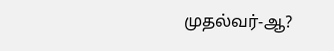முதல்வர்-ஆ?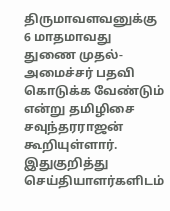திருமாவளவனுக்கு 6 மாதமாவது துணை முதல்-அமைச்சர் பதவி கொடுக்க வேண்டும் என்று தமிழிசை சவுந்தரராஜன் கூறியுள்ளார். இதுகுறித்து செய்தியாளர்களிடம்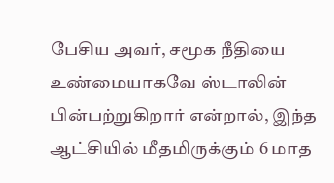பேசிய அவர், சமூக நீதியை உண்மையாகவே ஸ்டாலின் பின்பற்றுகிறார் என்றால், இந்த ஆட்சியில் மீதமிருக்கும் 6 மாத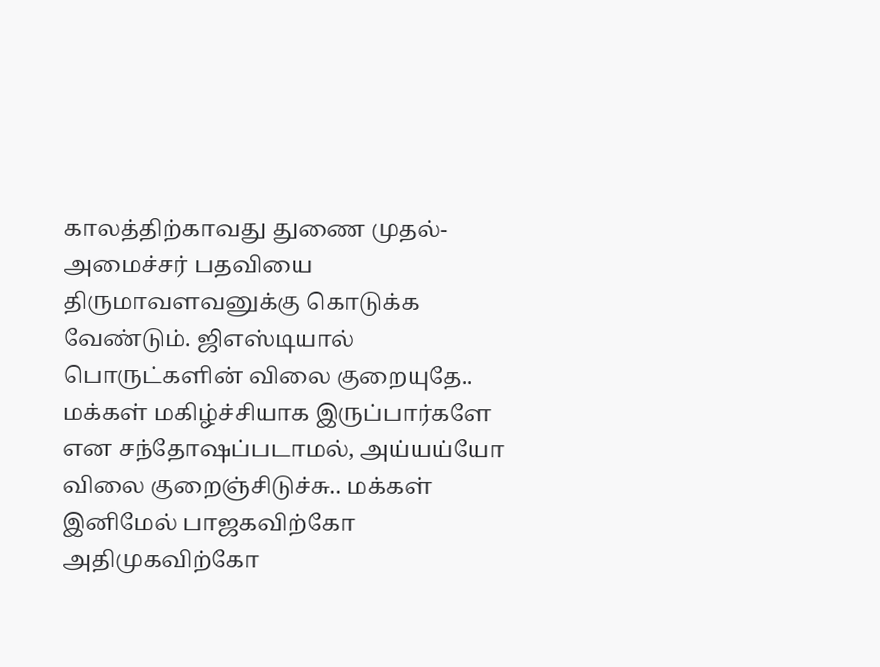காலத்திற்காவது துணை முதல்-அமைச்சர் பதவியை திருமாவளவனுக்கு கொடுக்க வேண்டும். ஜிஎஸ்டியால் பொருட்களின் விலை குறையுதே.. மக்கள் மகிழ்ச்சியாக இருப்பார்களே என சந்தோஷப்படாமல், அய்யய்யோ விலை குறைஞ்சிடுச்சு.. மக்கள் இனிமேல் பாஜகவிற்கோ அதிமுகவிற்கோ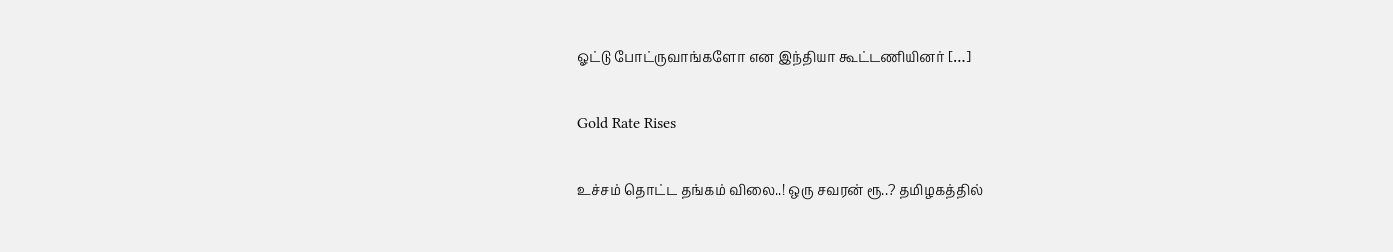ஓட்டு போட்ருவாங்களோ என இந்தியா கூட்டணியினர் […]

Gold Rate Rises

உச்சம் தொட்ட தங்கம் விலை..! ஒரு சவரன் ரூ..? தமிழகத்தில்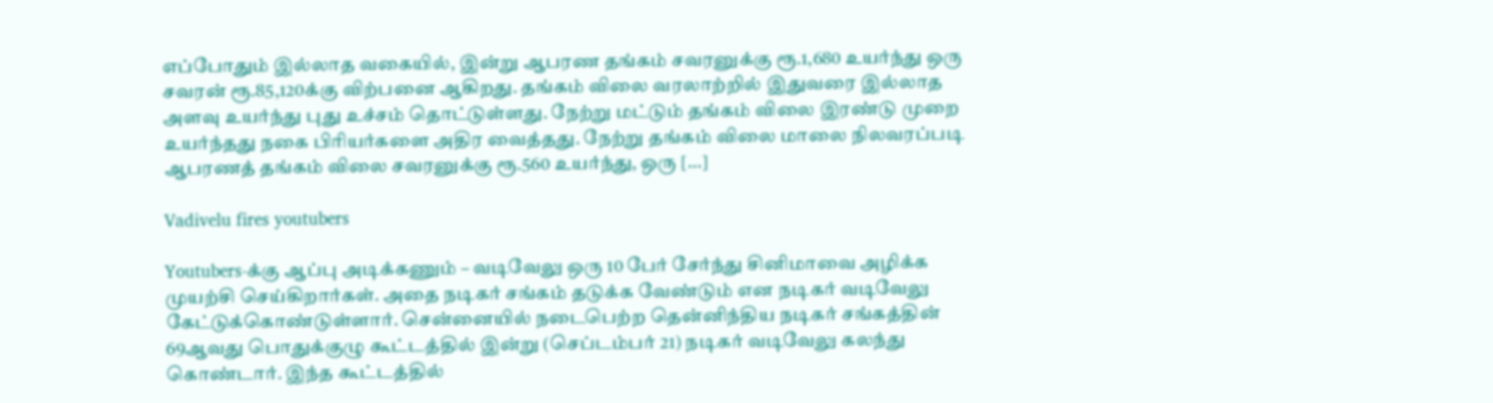எப்போதும் இல்லாத வகையில், இன்று ஆபரண தங்கம் சவரனுக்கு ரூ.1,680 உயர்ந்து ஒரு சவரன் ரூ.85,120க்கு விற்பனை ஆகிறது. தங்கம் விலை வரலாற்றில் இதுவரை இல்லாத அளவு உயர்ந்து புது உச்சம் தொட்டுள்ளது. நேற்று மட்டும் தங்கம் விலை இரண்டு முறை உயர்ந்தது நகை பிரியர்களை அதிர வைத்தது. நேற்று தங்கம் விலை மாலை நிலவரப்படி ஆபரணத் தங்கம் விலை சவரனுக்கு ரூ.560 உயர்ந்து, ஒரு […]

Vadivelu fires youtubers

Youtubers-க்கு ஆப்பு அடிக்கணும் – வடிவேலு ஒரு 10 பேர் சேர்ந்து சினிமாவை அழிக்க முயற்சி செய்கிறார்கள். அதை நடிகர் சங்கம் தடுக்க வேண்டும் என நடிகர் வடிவேலு கேட்டுக்கொண்டுள்ளார். சென்னையில் நடைபெற்ற தென்னிந்திய நடிகர் சங்கத்தின் 69ஆவது பொதுக்குழு கூட்டத்தில் இன்று (செப்டம்பர் 21) நடிகர் வடிவேலு கலந்து கொண்டார். இந்த கூட்டத்தில்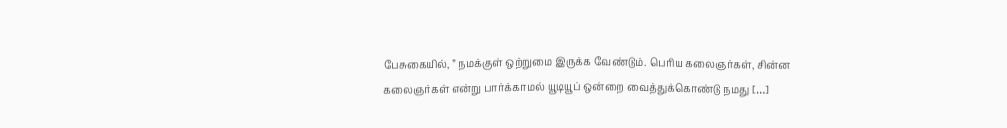பேசுகையில், ” நமக்குள் ஒற்றுமை இருக்க வேண்டும். பெரிய கலைஞர்கள், சின்ன கலைஞர்கள் என்று பார்க்காமல் யூடியூப் ஒன்றை வைத்துக்கொண்டு நமது […]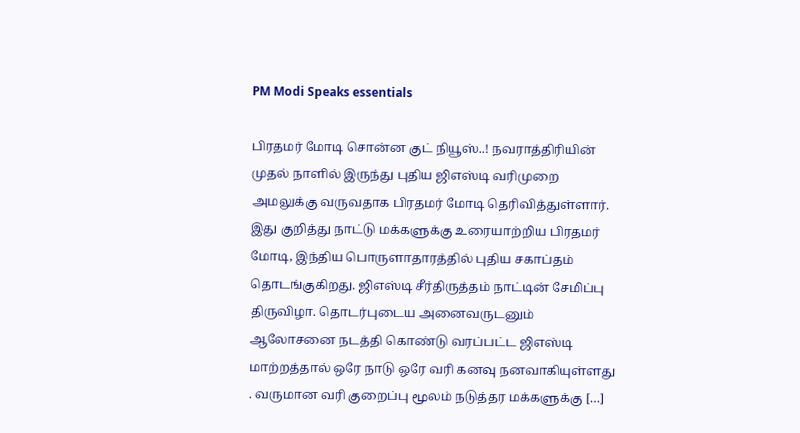PM Modi Speaks essentials

பிரதமர் மோடி சொன்ன குட் நியூஸ்..! நவராத்திரியின் முதல் நாளில் இருந்து புதிய ஜிஎஸ்டி வரிமுறை அமலுக்கு வருவதாக பிரதமர் மோடி தெரிவித்துள்ளார். இது குறித்து நாட்டு மக்களுக்கு உரையாற்றிய பிரதமர் மோடி, இந்திய பொருளாதாரத்தில் புதிய சகாப்தம் தொடங்குகிறது. ஜிஎஸ்டி சீர்திருத்தம் நாட்டின் சேமிப்பு திருவிழா. தொடர்புடைய அனைவருடனும் ஆலோசனை நடத்தி கொண்டு வரப்பட்ட ஜிஎஸ்டி மாற்றத்தால் ஒரே நாடு ஒரே வரி கனவு நனவாகியுள்ளது . வருமான வரி குறைப்பு மூலம் நடுத்தர மக்களுக்கு […]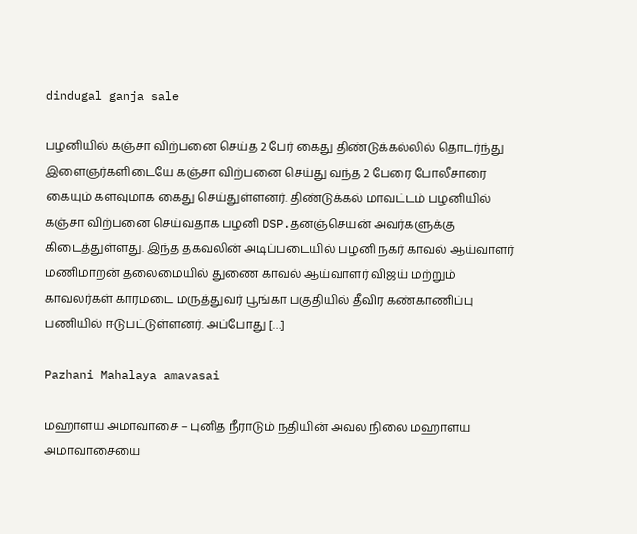dindugal ganja sale

பழனியில் கஞ்சா விற்பனை செய்த 2 பேர் கைது திண்டுக்கல்லில் தொடர்ந்து இளைஞர்களிடையே கஞ்சா விற்பனை செய்து வந்த 2 பேரை போலீசாரை கையும் களவுமாக கைது செய்துள்ளனர். திண்டுக்கல் மாவட்டம் பழனியில் கஞ்சா விற்பனை செய்வதாக பழனி DSP.தனஞ்செயன் அவர்களுக்கு கிடைத்துள்ளது. இந்த தகவலின் அடிப்படையில் பழனி நகர் காவல் ஆய்வாளர் மணிமாறன் தலைமையில் துணை காவல் ஆய்வாளர் விஜய் மற்றும் காவலர்கள் காரமடை மருத்துவர் பூங்கா பகுதியில் தீவிர கண்காணிப்பு பணியில் ஈடுபட்டுள்ளனர். அப்போது […]

Pazhani Mahalaya amavasai

மஹாளய அமாவாசை – புனித நீராடும் நதியின் அவல நிலை மஹாளய அமாவாசையை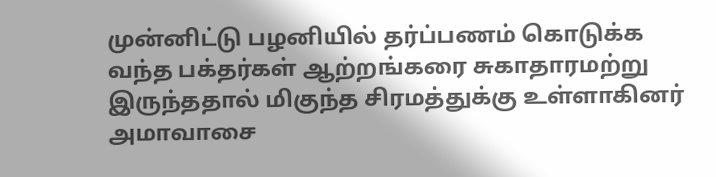முன்னிட்டு பழனியில் தர்ப்பணம் கொடுக்க வந்த பக்தர்கள் ஆற்றங்கரை சுகாதாரமற்று இருந்ததால் மிகுந்த சிரமத்துக்கு உள்ளாகினர் அமாவாசை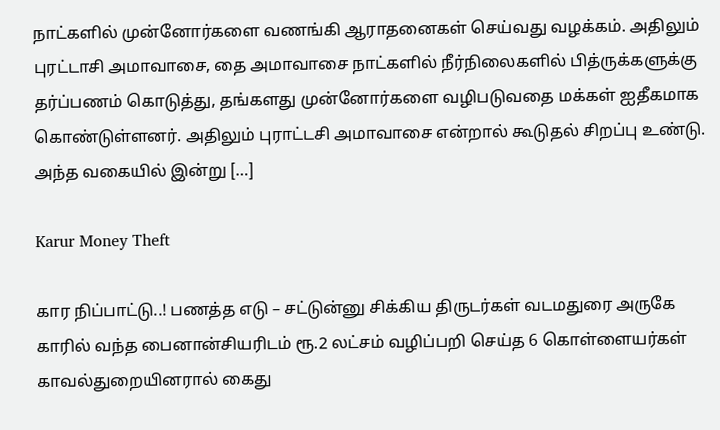நாட்களில் முன்னோர்களை வணங்கி ஆராதனைகள் செய்வது வழக்கம். அதிலும் புரட்டாசி அமாவாசை, தை அமாவாசை நாட்களில் நீர்நிலைகளில் பித்ருக்களுக்கு தர்ப்பணம் கொடுத்து, தங்களது முன்னோர்களை வழிபடுவதை மக்கள் ஐதீகமாக கொண்டுள்ளனர். அதிலும் புராட்டசி அமாவாசை என்றால் கூடுதல் சிறப்பு உண்டு. அந்த வகையில் இன்று […]

Karur Money Theft

கார நிப்பாட்டு..! பணத்த எடு – சட்டுன்னு சிக்கிய திருடர்கள் வடமதுரை அருகே காரில் வந்த பைனான்சியரிடம் ரூ.2 லட்சம் வழிப்பறி செய்த 6 கொள்ளையர்கள் காவல்துறையினரால் கைது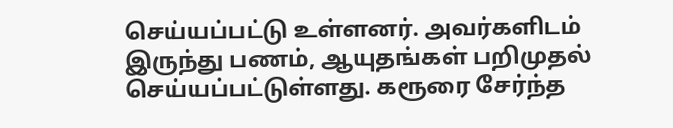செய்யப்பட்டு உள்ளனர். அவர்களிடம் இருந்து பணம், ஆயுதங்கள் பறிமுதல் செய்யப்பட்டுள்ளது. கரூரை சேர்ந்த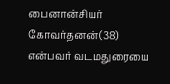பைனான்சியர் கோவர்தனன்(38) என்பவர் வடமதுரையை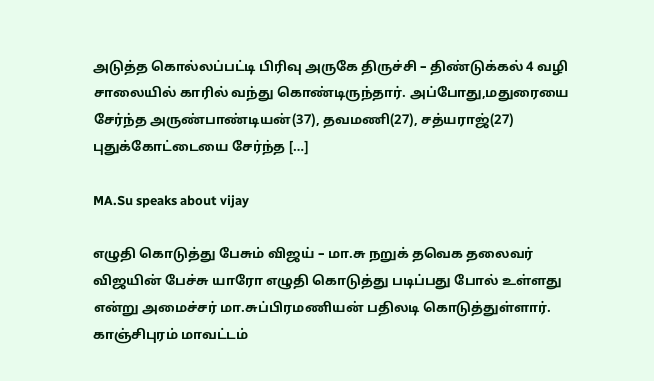அடுத்த கொல்லப்பட்டி பிரிவு அருகே திருச்சி – திண்டுக்கல் 4 வழி சாலையில் காரில் வந்து கொண்டிருந்தார். அப்போது,மதுரையை சேர்ந்த அருண்பாண்டியன்(37), தவமணி(27), சத்யராஜ்(27) புதுக்கோட்டையை சேர்ந்த […]

MA.Su speaks about vijay

எழுதி கொடுத்து பேசும் விஜய் – மா.சு நறுக் தவெக தலைவர் விஜயின் பேச்சு யாரோ எழுதி கொடுத்து படிப்பது போல் உள்ளது என்று அமைச்சர் மா.சுப்பிரமணியன் பதிலடி கொடுத்துள்ளார். காஞ்சிபுரம் மாவட்டம்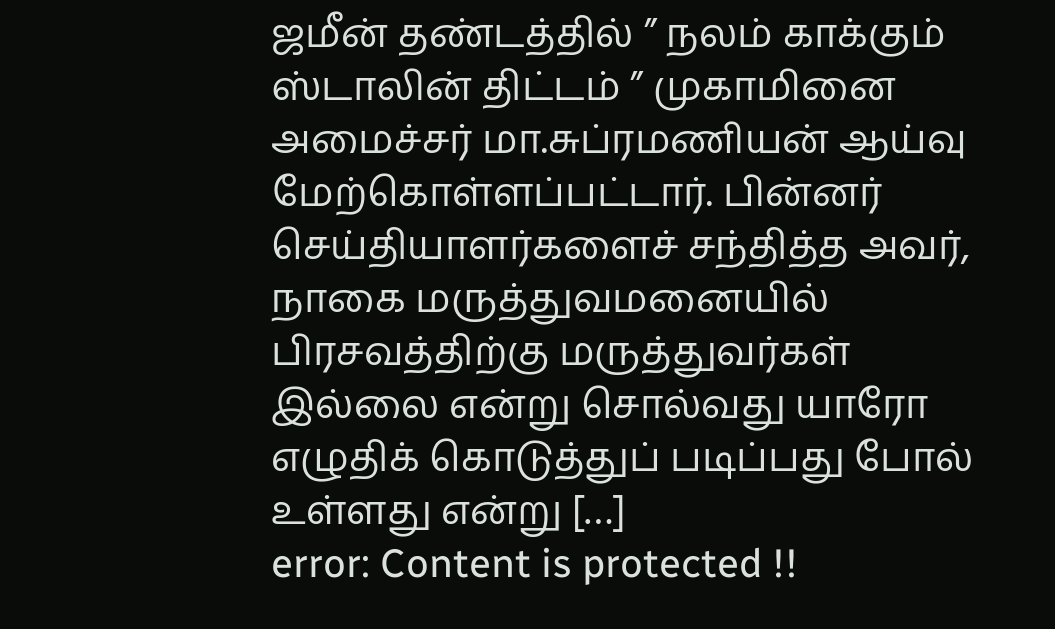ஜமீன் தண்டத்தில் ” நலம் காக்கும் ஸ்டாலின் திட்டம் ” முகாமினை அமைச்சர் மா.சுப்ரமணியன் ஆய்வு மேற்கொள்ளப்பட்டார். பின்னர் செய்தியாளர்களைச் சந்தித்த அவர், நாகை மருத்துவமனையில் பிரசவத்திற்கு மருத்துவர்கள் இல்லை என்று சொல்வது யாரோ எழுதிக் கொடுத்துப் படிப்பது போல் உள்ளது என்று […]
error: Content is protected !!